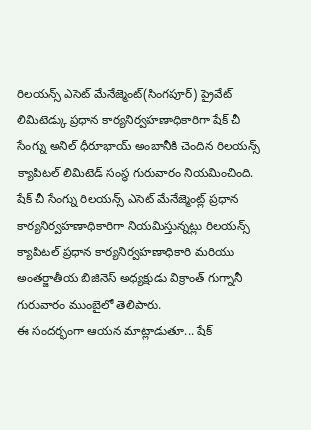రిలయన్స్ ఎసెట్ మేనేజ్మెంట్(సింగపూర్) ప్రైవేట్ లిమిటెడ్కు ప్రధాన కార్యనిర్వహణాధికారిగా షేక్ చీ సేంగ్ను అనిల్ ధీరూభాయ్ అంబానీకి చెందిన రిలయన్స్ క్యాపిటల్ లిమిటెడ్ సంస్థ గురువారం నియమించింది.
షేక్ చీ సేంగ్ను రిలయన్స్ ఎసెట్ మేనేజ్మెంట్ల్ ప్రధాన కార్యనిర్వహణాధికారిగా నియమిస్తున్నట్లు రిలయన్స్ క్యాపిటల్ ప్రధాన కార్యనిర్వహణాధికారి మరియు అంతర్జాతీయ బిజినెస్ అధ్యక్షుడు విక్రాంత్ గుగ్నానీ గురువారం ముంబైలో తెలిపారు.
ఈ సందర్భంగా ఆయన మాట్లాడుతూ... షేక్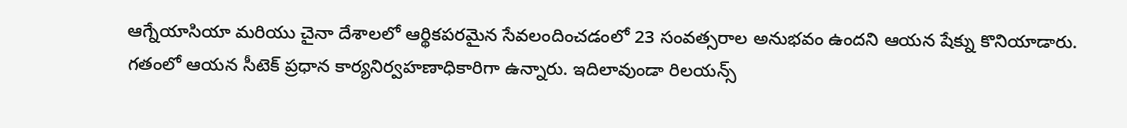ఆగ్నేయాసియా మరియు చైనా దేశాలలో ఆర్థికపరమైన సేవలందించడంలో 23 సంవత్సరాల అనుభవం ఉందని ఆయన షేక్ను కొనియాడారు.
గతంలో ఆయన సీటెక్ ప్రధాన కార్యనిర్వహణాధికారిగా ఉన్నారు. ఇదిలావుండా రిలయన్స్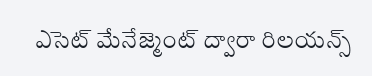ఎసెట్ మేనేజ్మెంట్ ద్వారా రిలయన్స్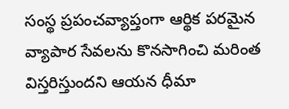సంస్థ ప్రపంచవ్యాప్తంగా ఆర్థిక పరమైన వ్యాపార సేవలను కొనసాగించి మరింత విస్తరిస్తుందని ఆయన ధీమా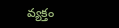వ్యక్తం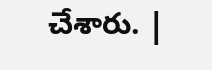చేశారు. |